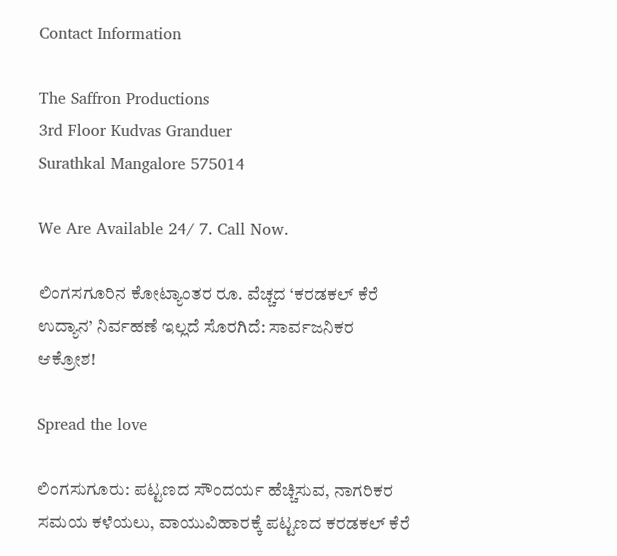Contact Information

The Saffron Productions
3rd Floor Kudvas Granduer
Surathkal Mangalore 575014

We Are Available 24/ 7. Call Now.

ಲಿಂಗಸಗೂರಿನ ಕೋಟ್ಯಾಂತರ ರೂ. ವೆಚ್ಚದ ‘ಕರಡಕಲ್ ಕೆರೆ ಉದ್ಯಾನ’ ನಿರ್ವಹಣೆ ಇಲ್ಲದೆ ಸೊರಗಿದೆ: ಸಾರ್ವಜನಿಕರ ಆಕ್ರೋಶ!

Spread the love

ಲಿಂಗಸುಗೂರು: ಪಟ್ಟಣದ ಸೌಂದರ್ಯ ಹೆಚ್ಚಿಸುವ, ನಾಗರಿಕರ ಸಮಯ ಕಳೆಯಲು, ವಾಯುವಿಹಾರಕ್ಕೆ ಪಟ್ಟಣದ ಕರಡಕಲ್ ಕೆರೆ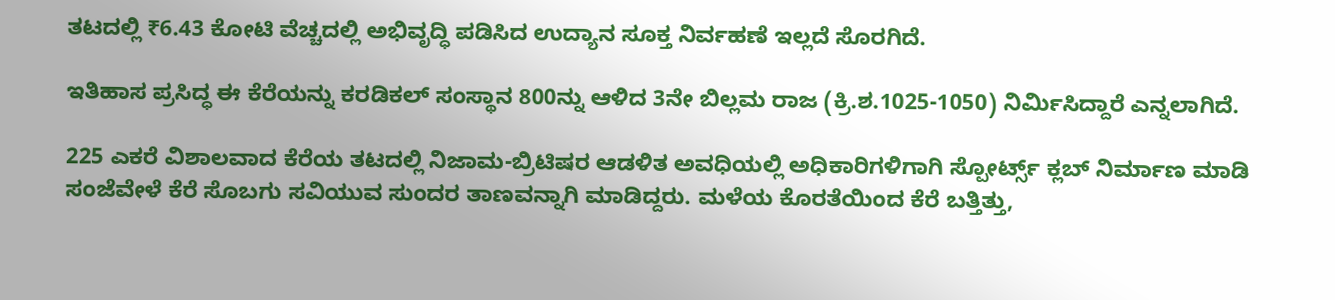ತಟದಲ್ಲಿ ₹6.43 ಕೋಟಿ ವೆಚ್ಚದಲ್ಲಿ ಅಭಿವೃದ್ಧಿ ಪಡಿಸಿದ ಉದ್ಯಾನ ಸೂಕ್ತ ನಿರ್ವಹಣೆ ಇಲ್ಲದೆ ಸೊರಗಿದೆ.

ಇತಿಹಾಸ ಪ್ರಸಿದ್ಧ ಈ ಕೆರೆಯನ್ನು ಕರಡಿಕಲ್ ಸಂಸ್ಥಾನ 800ನ್ನು ಆಳಿದ 3ನೇ ಬಿಲ್ಲಮ ರಾಜ (ಕ್ರಿ.ಶ.1025-1050) ನಿರ್ಮಿಸಿದ್ದಾರೆ ಎನ್ನಲಾಗಿದೆ.

225 ಎಕರೆ ವಿಶಾಲವಾದ ಕೆರೆಯ ತಟದಲ್ಲಿ ನಿಜಾಮ-ಬ್ರಿಟಿಷರ ಆಡಳಿತ ಅವಧಿಯಲ್ಲಿ ಅಧಿಕಾರಿಗಳಿಗಾಗಿ ಸ್ಪೋರ್ಟ್ಸ್ ಕ್ಲಬ್ ನಿರ್ಮಾಣ ಮಾಡಿ ಸಂಜೆವೇಳೆ ಕೆರೆ ಸೊಬಗು ಸವಿಯುವ ಸುಂದರ ತಾಣವನ್ನಾಗಿ ಮಾಡಿದ್ದರು. ಮಳೆಯ ಕೊರತೆಯಿಂದ ಕೆರೆ ಬತ್ತಿತ್ತು,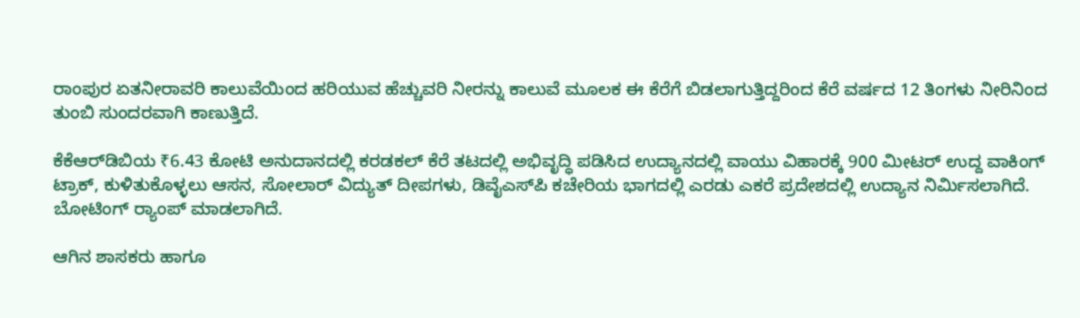ರಾಂಪುರ ಏತನೀರಾವರಿ ಕಾಲುವೆಯಿಂದ ಹರಿಯುವ ಹೆಚ್ಚುವರಿ ನೀರನ್ನು ಕಾಲುವೆ ಮೂಲಕ ಈ ಕೆರೆಗೆ ಬಿಡಲಾಗುತ್ತಿದ್ದರಿಂದ ಕೆರೆ ವರ್ಷದ 12 ತಿಂಗಳು ನೀರಿನಿಂದ ತುಂಬಿ ಸುಂದರವಾಗಿ ಕಾಣುತ್ತಿದೆ.

ಕೆಕೆಆರ್‌ಡಿಬಿಯ ₹6.43 ಕೋಟಿ ಅನುದಾನದಲ್ಲಿ ಕರಡಕಲ್ ಕೆರೆ ತಟದಲ್ಲಿ ಅಭಿವೃದ್ಧಿ ಪಡಿಸಿದ ಉದ್ಯಾನದಲ್ಲಿ ವಾಯು ವಿಹಾರಕ್ಕೆ 900 ಮೀಟರ್ ಉದ್ದ ವಾಕಿಂಗ್ ಟ್ರಾಕ್, ಕುಳಿತುಕೊಳ್ಳಲು ಆಸನ, ಸೋಲಾರ್ ವಿದ್ಯುತ್ ದೀಪಗಳು, ಡಿವೈಎಸ್‌ಪಿ ಕಚೇರಿಯ ಭಾಗದಲ್ಲಿ ಎರಡು ಎಕರೆ ಪ್ರದೇಶದಲ್ಲಿ ಉದ್ಯಾನ ನಿರ್ಮಿಸಲಾಗಿದೆ. ಬೋಟಿಂಗ್ ರ‍್ಯಾಂಪ್ ಮಾಡಲಾಗಿದೆ.

ಆಗಿನ ಶಾಸಕರು ಹಾಗೂ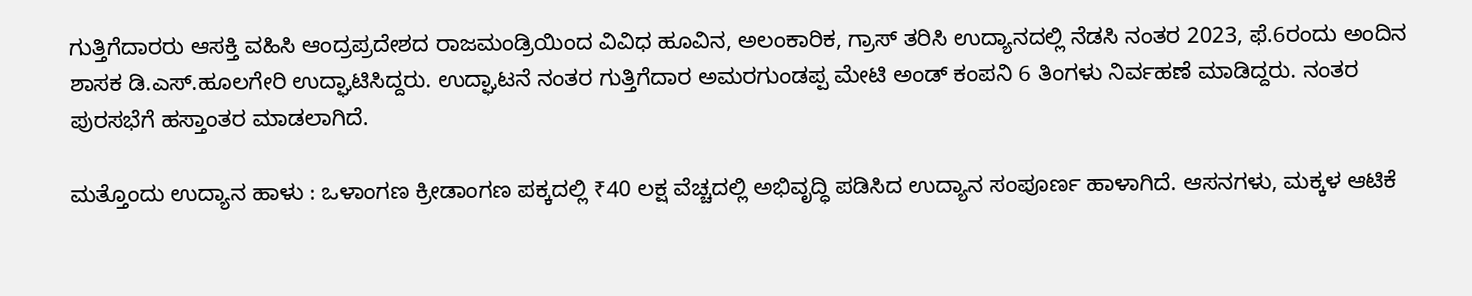ಗುತ್ತಿಗೆದಾರರು ಆಸಕ್ತಿ ವಹಿಸಿ ಆಂದ್ರಪ್ರದೇಶದ ರಾಜಮಂಡ್ರಿಯಿಂದ ವಿವಿಧ ಹೂವಿನ, ಅಲಂಕಾರಿಕ, ಗ್ರಾಸ್ ತರಿಸಿ ಉದ್ಯಾನದಲ್ಲಿ ನೆಡಸಿ ನಂತರ 2023, ಫೆ.6ರಂದು ಅಂದಿನ ಶಾಸಕ ಡಿ.ಎಸ್.ಹೂಲಗೇರಿ ಉದ್ಘಾಟಿಸಿದ್ದರು. ಉದ್ಘಾಟನೆ ನಂತರ ಗುತ್ತಿಗೆದಾರ ಅಮರಗುಂಡಪ್ಪ ಮೇಟಿ ಅಂಡ್ ಕಂಪನಿ 6 ತಿಂಗಳು ನಿರ್ವಹಣೆ ಮಾಡಿದ್ದರು. ನಂತರ ಪುರಸಭೆಗೆ ಹಸ್ತಾಂತರ ಮಾಡಲಾಗಿದೆ.

ಮತ್ತೊಂದು ಉದ್ಯಾನ ಹಾಳು : ಒಳಾಂಗಣ ಕ್ರೀಡಾಂಗಣ ಪಕ್ಕದಲ್ಲಿ ₹40 ಲಕ್ಷ ವೆಚ್ಚದಲ್ಲಿ ಅಭಿವೃದ್ಧಿ ಪಡಿಸಿದ ಉದ್ಯಾನ ಸಂಪೂರ್ಣ ಹಾಳಾಗಿದೆ. ಆಸನಗಳು, ಮಕ್ಕಳ ಆಟಿಕೆ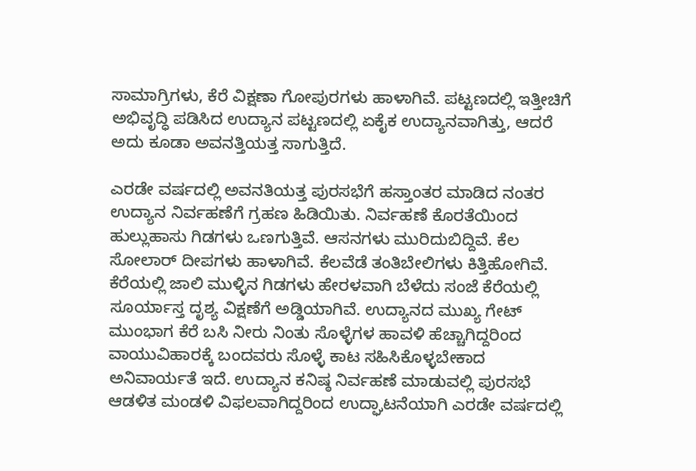ಸಾಮಾಗ್ರಿಗಳು, ಕೆರೆ ವಿಕ್ಷಣಾ ಗೋಪುರಗಳು ಹಾಳಾಗಿವೆ. ಪಟ್ಟಣದಲ್ಲಿ ಇತ್ತೀಚಿಗೆ ಅಭಿವೃದ್ಧಿ ಪಡಿಸಿದ ಉದ್ಯಾನ ಪಟ್ಟಣದಲ್ಲಿ ಏಕೈಕ ಉದ್ಯಾನವಾಗಿತ್ತು, ಆದರೆ ಅದು ಕೂಡಾ ಅವನತ್ತಿಯತ್ತ ಸಾಗುತ್ತಿದೆ.

ಎರಡೇ ವರ್ಷದಲ್ಲಿ ಅವನತಿಯತ್ತ ಪುರಸಭೆಗೆ ಹಸ್ತಾಂತರ ಮಾಡಿದ ನಂತರ ಉದ್ಯಾನ ನಿರ್ವಹಣೆಗೆ ಗ್ರಹಣ ಹಿಡಿಯಿತು. ನಿರ್ವಹಣೆ ಕೊರತೆಯಿಂದ ಹುಲ್ಲುಹಾಸು ಗಿಡಗಳು ಒಣಗುತ್ತಿವೆ. ಆಸನಗಳು ಮುರಿದುಬಿದ್ದಿವೆ. ಕೆಲ ಸೋಲಾರ್ ದೀಪಗಳು ಹಾಳಾಗಿವೆ. ಕೆಲವೆಡೆ ತಂತಿಬೇಲಿಗಳು ಕಿತ್ತಿಹೋಗಿವೆ. ಕೆರೆಯಲ್ಲಿ ಜಾಲಿ ಮುಳ್ಳಿನ ಗಿಡಗಳು ಹೇರಳವಾಗಿ ಬೆಳೆದು ಸಂಜೆ ಕೆರೆಯಲ್ಲಿ ಸೂರ್ಯಾಸ್ತ ದೃಶ್ಯ ವಿಕ್ಷಣೆಗೆ ಅಡ್ಡಿಯಾಗಿವೆ. ಉದ್ಯಾನದ ಮುಖ್ಯ ಗೇಟ್ ಮುಂಭಾಗ ಕೆರೆ ಬಸಿ ನೀರು ನಿಂತು ಸೊಳ್ಳೆಗಳ ಹಾವಳಿ ಹೆಚ್ಚಾಗಿದ್ದರಿಂದ ವಾಯುವಿಹಾರಕ್ಕೆ ಬಂದವರು ಸೊಳ್ಳೆ ಕಾಟ ಸಹಿಸಿಕೊಳ್ಳಬೇಕಾದ ಅನಿವಾರ್ಯತೆ ಇದೆ. ಉದ್ಯಾನ ಕನಿಷ್ಠ ನಿರ್ವಹಣೆ ಮಾಡುವಲ್ಲಿ ಪುರಸಭೆ ಆಡಳಿತ ಮಂಡಳಿ ವಿಫಲವಾಗಿದ್ದರಿಂದ ಉದ್ಘಾಟನೆಯಾಗಿ ಎರಡೇ ವರ್ಷದಲ್ಲಿ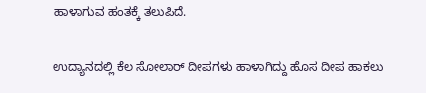ಹಾಳಾಗುವ ಹಂತಕ್ಕೆ ತಲುಪಿದೆ.

ಉದ್ಯಾನದಲ್ಲಿ ಕೆಲ ಸೋಲಾರ್ ದೀಪಗಳು ಹಾಳಾಗಿದ್ದು ಹೊಸ ದೀಪ ಹಾಕಲು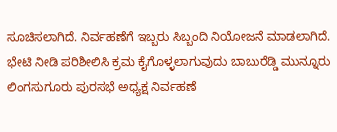ಸೂಚಿಸಲಾಗಿದೆ. ನಿರ್ವಹಣೆಗೆ ಇಬ್ಬರು ಸಿಬ್ಬಂದಿ ನಿಯೋಜನೆ ಮಾಡಲಾಗಿದೆ. ಭೇಟಿ ನೀಡಿ ಪರಿಶೀಲಿಸಿ ಕ್ರಮ ಕೈಗೊಳ್ಳಲಾಗುವುದು ಬಾಬುರೆಡ್ಡಿ ಮುನ್ನೂರು ಲಿಂಗಸುಗೂರು ಪುರಸಭೆ ಅಧ್ಯಕ್ಷ ನಿರ್ವಹಣೆ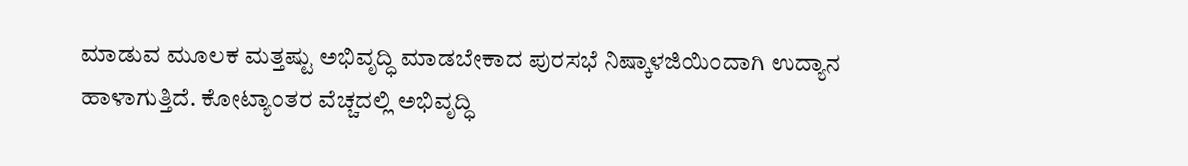ಮಾಡುವ ಮೂಲಕ ಮತ್ತಷ್ಟು ಅಭಿವೃದ್ಧಿ ಮಾಡಬೇಕಾದ ಪುರಸಭೆ ನಿಷ್ಕಾಳಜಿಯಿಂದಾಗಿ ಉದ್ಯಾನ ಹಾಳಾಗುತ್ತಿದೆ. ಕೋಟ್ಯಾಂತರ ವೆಚ್ಚದಲ್ಲಿ ಅಭಿವೃದ್ಧಿ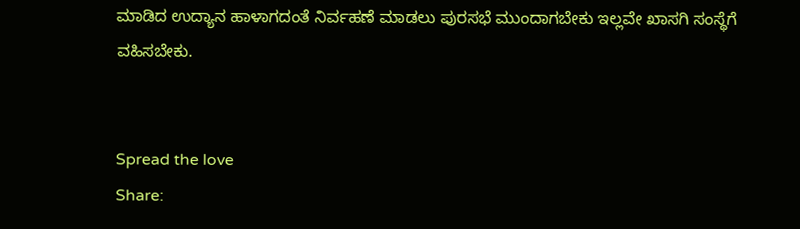ಮಾಡಿದ ಉದ್ಯಾನ ಹಾಳಾಗದಂತೆ ನಿರ್ವಹಣೆ ಮಾಡಲು ಪುರಸಭೆ ಮುಂದಾಗಬೇಕು ಇಲ್ಲವೇ ಖಾಸಗಿ ಸಂಸ್ಥೆಗೆ ವಹಿಸಬೇಕು.


Spread the love
Share: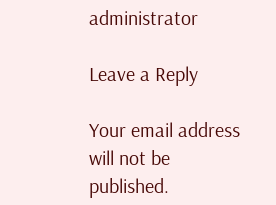administrator

Leave a Reply

Your email address will not be published.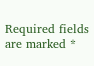Required fields are marked *